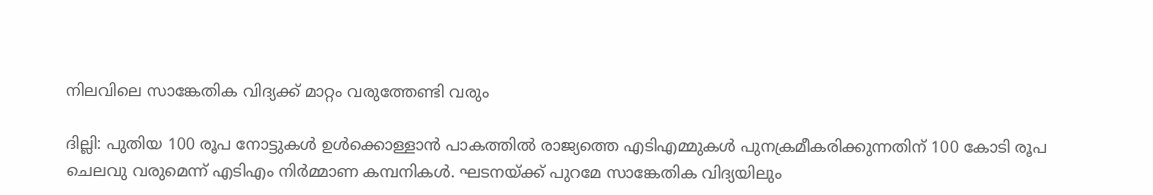നിലവിലെ സാങ്കേതിക വിദ്യക്ക് മാറ്റം വരുത്തേണ്ടി വരും

ദില്ലി: പുതിയ 100 രൂപ നോട്ടുകൾ ഉൾക്കൊള്ളാൻ പാകത്തിൽ രാജ്യത്തെ എടിഎമ്മുകൾ പുനക്രമീകരിക്കുന്നതിന് 100 കോടി രൂപ ചെലവു വരുമെന്ന് എടിഎം നിർമ്മാണ കമ്പനികൾ. ഘടനയ്ക്ക് പുറമേ സാങ്കേതിക വിദ്യയിലും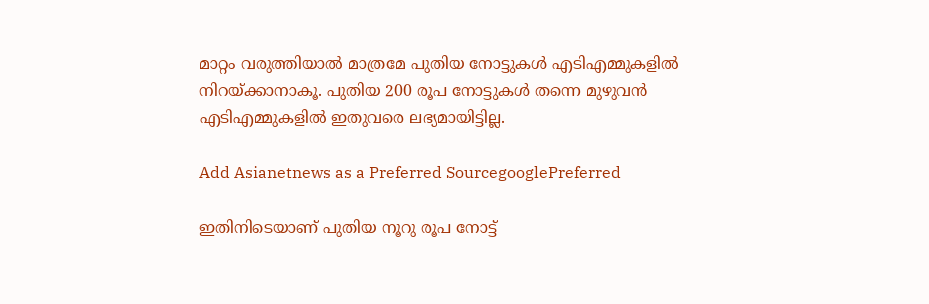മാറ്റം വരുത്തിയാല്‍ മാത്രമേ പുതിയ നോട്ടുകൾ എടിഎമ്മുകളിൽ നിറയ്ക്കാനാകൂ. പുതിയ 200 രൂപ നോട്ടുകൾ തന്നെ മുഴുവൻ എടിഎമ്മുകളിൽ ഇതുവരെ ലഭ്യമായിട്ടില്ല.

Add Asianetnews as a Preferred SourcegooglePreferred

ഇതിനിടെയാണ് പുതിയ നൂറു രൂപ നോട്ട്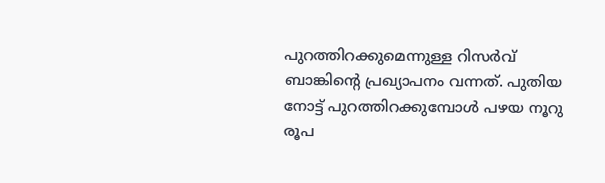പുറത്തിറക്കുമെന്നുള്ള റിസർവ് ബാങ്കിന്‍റെ പ്രഖ്യാപനം വന്നത്. പുതിയ നോട്ട് പുറത്തിറക്കുമ്പോൾ പഴയ നൂറു രൂപ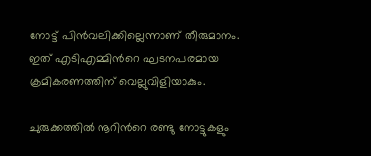നോട്ട് പിൻവലിക്കില്ലെന്നാണ് തീരുമാനം. ഇത് എടിഎമ്മിന്‍റെ ഘടനപരമായ ക്രമികരണത്തിന് വെല്ലുവിളിയാകും.

ചുരുക്കത്തിൽ നൂറിന്‍റെ രണ്ടു നോട്ടുകളും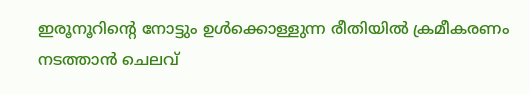ഇരൂനൂറിന്‍റെ നോട്ടും ഉൾക്കൊള്ളുന്ന രീതിയിൽ ക്രമീകരണം നടത്താൻ ചെലവ്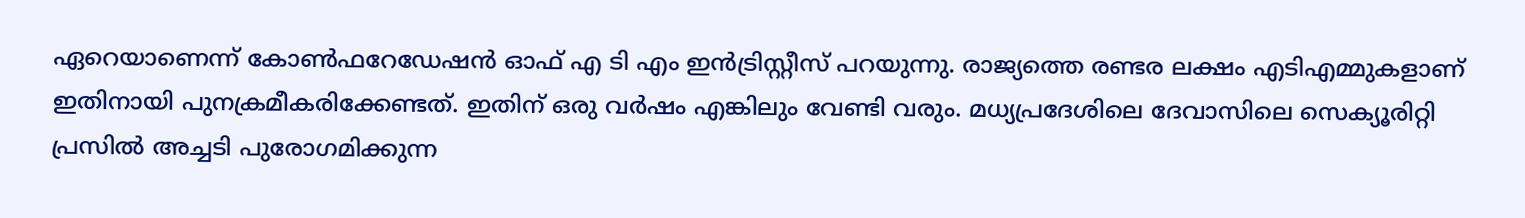ഏറെയാണെന്ന് കോൺഫറേഡേഷൻ ഓഫ് എ ടി എം ഇൻട്രിസ്റ്റീസ് പറയുന്നു. രാജ്യത്തെ രണ്ടര ലക്ഷം എടിഎമ്മുകളാണ് ഇതിനായി പുനക്രമീകരിക്കേണ്ടത്. ഇതിന് ഒരു വർഷം എങ്കിലും വേണ്ടി വരും. മധ്യപ്രദേശിലെ ദേവാസിലെ സെക്യൂരിറ്റി പ്രസിൽ അച്ചടി പുരോഗമിക്കുന്ന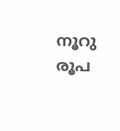നൂറു രൂപ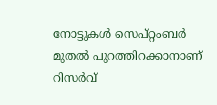നോട്ടുകൾ സെപ്റ്റംബർ മുതൽ പുറത്തിറക്കാനാണ് റിസർവ്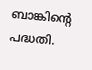ബാങ്കിന്‍റെ പദ്ധതി.